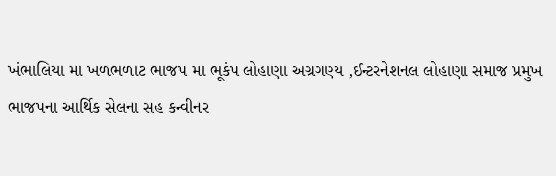ખંભાલિયા મા ખળભળાટ ભાજપ મા ભૂકંપ લોહાણા અગ્રગણ્ય ,ઈન્ટરનેશનલ લોહાણા સમાજ પ્રમુખ ભાજપના આર્થિક સેલના સહ કન્વીનર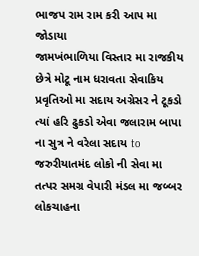ભાજપ રામ રામ કરી આપ મા જોડાયા
જામખંભાળિયા વિસ્તાર મા રાજકીય છેત્રે મોટૂ નામ ધરાવતા સેવાકિય પ્રવૃતિઓ મા સદાય અગ્રેસર ને ટૂકડો ત્યાં હરિ ઢુકડો એવા જલારામ બાપા ના સુત્ર ને વરેલા સદાય to જરુરીયાતમંદ લોકો ની સેવા મા તત્પર સમગ્ર વેપારી મંડલ મા જબ્બર લોકચાહના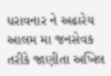ધરાવનાર ને અઢારેય આલમ મા જનસેવક તરીકે જાણીતા અખિલ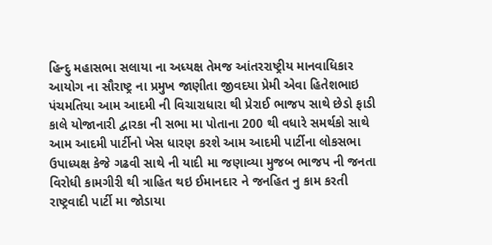હિન્દુ મહાસભા સલાયા ના અધ્યક્ષ તેમજ આંતરરાષ્ટ્રીય માનવાધિકાર આયોગ ના સૌરાષ્ટ્ર ના પ્રમુખ જાણીતા જીવદયા પ્રેમી એવા હિતેશભાઇ પંચમતિયા આમ આદમી ની વિચારાધારા થી પ્રેરાઈ ભાજપ સાથે છેડો ફાડી કાલે યોજાનારી દ્વારકા ની સભા મા પોતાના 200 થી વધારે સમર્થકો સાથે આમ આદમી પાર્ટીનો ખેસ ધારણ કરશે આમ આદમી પાર્ટીના લોકસભા ઉપાધ્યક્ષ કેજે ગઢવી સાથે ની યાદી મા જણાવ્યા મુજબ ભાજપ ની જનતા વિરોધી કામગીરી થી ત્રાહિત થઇ ઈમાનદાર ને જનહિત નુ કામ કરતી રાષ્ટ્રવાદી પાર્ટી મા જોડાયા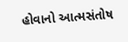હોવાનો આત્મસંતોષ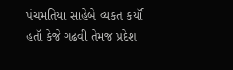પંચમતિયા સાહેબે વ્યકત કર્યૉ હતૉ કેજે ગઢવી તેમજ પ્રદેશ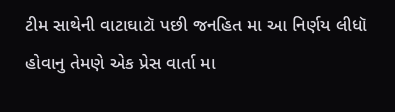ટીમ સાથેની વાટાઘાટૉ પછી જનહિત મા આ નિર્ણય લીધૉ હોવાનુ તેમણે એક પ્રેસ વાર્તા મા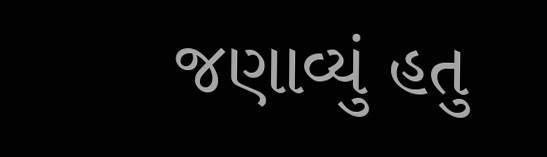જણાવ્યું હતુ